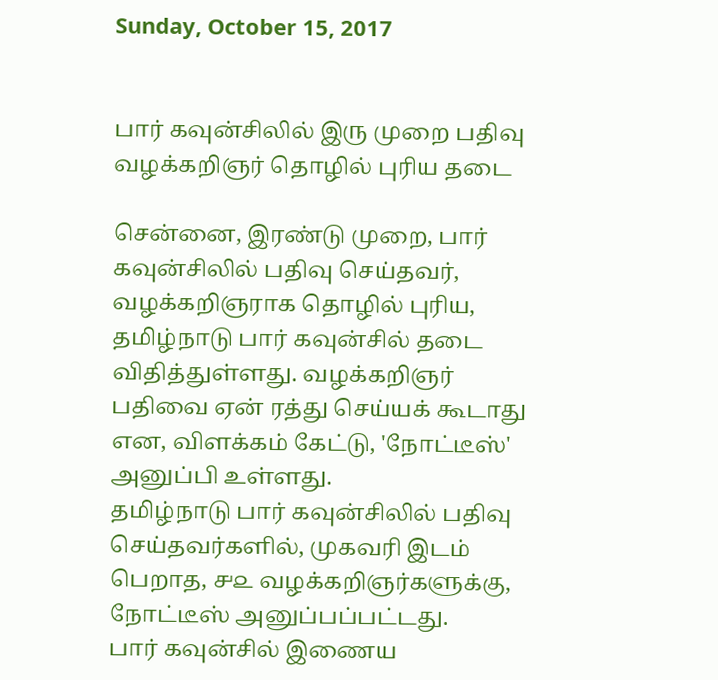Sunday, October 15, 2017


பார் கவுன்சிலில் இரு முறை பதிவு வழக்கறிஞர் தொழில் புரிய தடை

சென்னை, இரண்டு முறை, பார் கவுன்சிலில் பதிவு செய்தவர், வழக்கறிஞராக தொழில் புரிய, தமிழ்நாடு பார் கவுன்சில் தடை விதித்துள்ளது. வழக்கறிஞர் பதிவை ஏன் ரத்து செய்யக் கூடாது என, விளக்கம் கேட்டு, 'நோட்டீஸ்' அனுப்பி உள்ளது.
தமிழ்நாடு பார் கவுன்சிலில் பதிவு செய்தவர்களில், முகவரி இடம் பெறாத, ௪௨ வழக்கறிஞர்களுக்கு, நோட்டீஸ் அனுப்பப்பட்டது.
பார் கவுன்சில் இணைய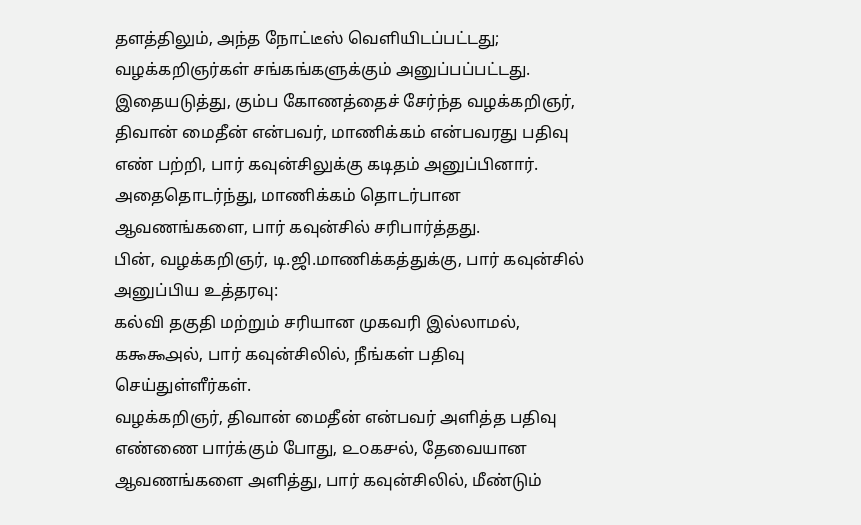தளத்திலும், அந்த நோட்டீஸ் வெளியிடப்பட்டது; வழக்கறிஞர்கள் சங்கங்களுக்கும் அனுப்பப்பட்டது.
இதையடுத்து, கும்ப கோணத்தைச் சேர்ந்த வழக்கறிஞர், திவான் மைதீன் என்பவர், மாணிக்கம் என்பவரது பதிவு எண் பற்றி, பார் கவுன்சிலுக்கு கடிதம் அனுப்பினார். அதைதொடர்ந்து, மாணிக்கம் தொடர்பான ஆவணங்களை, பார் கவுன்சில் சரிபார்த்தது.
பின், வழக்கறிஞர், டி.ஜி.மாணிக்கத்துக்கு, பார் கவுன்சில் அனுப்பிய உத்தரவு:
கல்வி தகுதி மற்றும் சரியான முகவரி இல்லாமல், ௧௯௯௮ல், பார் கவுன்சிலில், நீங்கள் பதிவு செய்துள்ளீர்கள்.
வழக்கறிஞர், திவான் மைதீன் என்பவர் அளித்த பதிவு எண்ணை பார்க்கும் போது, ௨௦௧௪ல், தேவையான ஆவணங்களை அளித்து, பார் கவுன்சிலில், மீண்டும்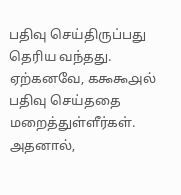பதிவு செய்திருப்பது தெரிய வந்தது.
ஏற்கனவே, ௧௯௯௮ல் பதிவு செய்ததை மறைத்துள்ளீர்கள். அதனால்,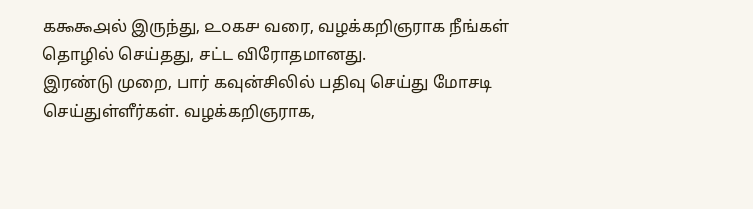௧௯௯௮ல் இருந்து, ௨௦௧௪ வரை, வழக்கறிஞராக நீங்கள் தொழில் செய்தது, சட்ட விரோதமானது.
இரண்டு முறை, பார் கவுன்சிலில் பதிவு செய்து மோசடி செய்துள்ளீர்கள். வழக்கறிஞராக,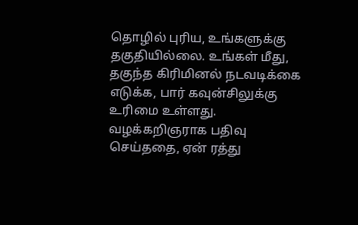தொழில் புரிய, உங்களுக்கு தகுதியில்லை. உங்கள் மீது, தகுந்த கிரிமினல் நடவடிக்கை எடுக்க, பார் கவுன்சிலுக்கு உரிமை உள்ளது.
வழக்கறிஞராக பதிவு செய்ததை, ஏன் ரத்து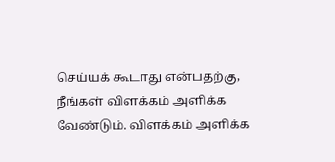செய்யக் கூடாது என்பதற்கு, நீங்கள் விளக்கம் அளிக்க வேண்டும். விளக்கம் அளிக்க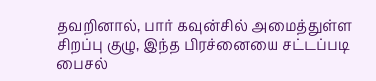தவறினால், பார் கவுன்சில் அமைத்துள்ள சிறப்பு குழு, இந்த பிரச்னையை சட்டப்படி பைசல்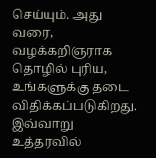செய்யும். அது வரை, வழக்கறிஞராக தொழில் புரிய, உங்களுக்கு தடை விதிக்கப்படுகிறது.
இவ்வாறு உத்தரவில்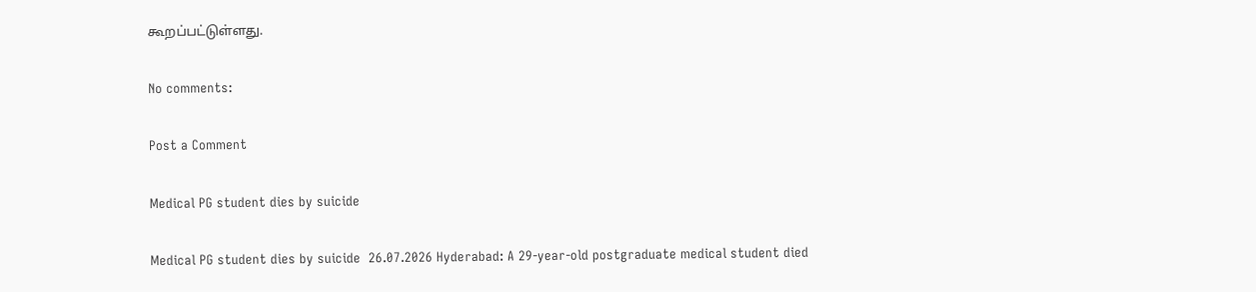கூறப்பட்டுள்ளது.

No comments:

Post a Comment

Medical PG student dies by suicide

Medical PG student dies by suicide  26.07.2026 Hyderabad: A 29-year-old postgraduate medical student died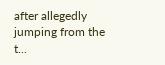after allegedly jumping from the t...